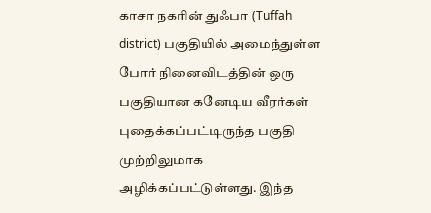காசா நகரின் துஃபா (Tuffah district) பகுதியில் அமைந்துள்ள போர் நினைவிடத்தின் ஒரு பகுதியான கனேடிய வீரர்கள் புதைக்கப்பட்டிருந்த பகுதி முற்றிலுமாக அழிக்கப்பட்டுள்ளது. இந்த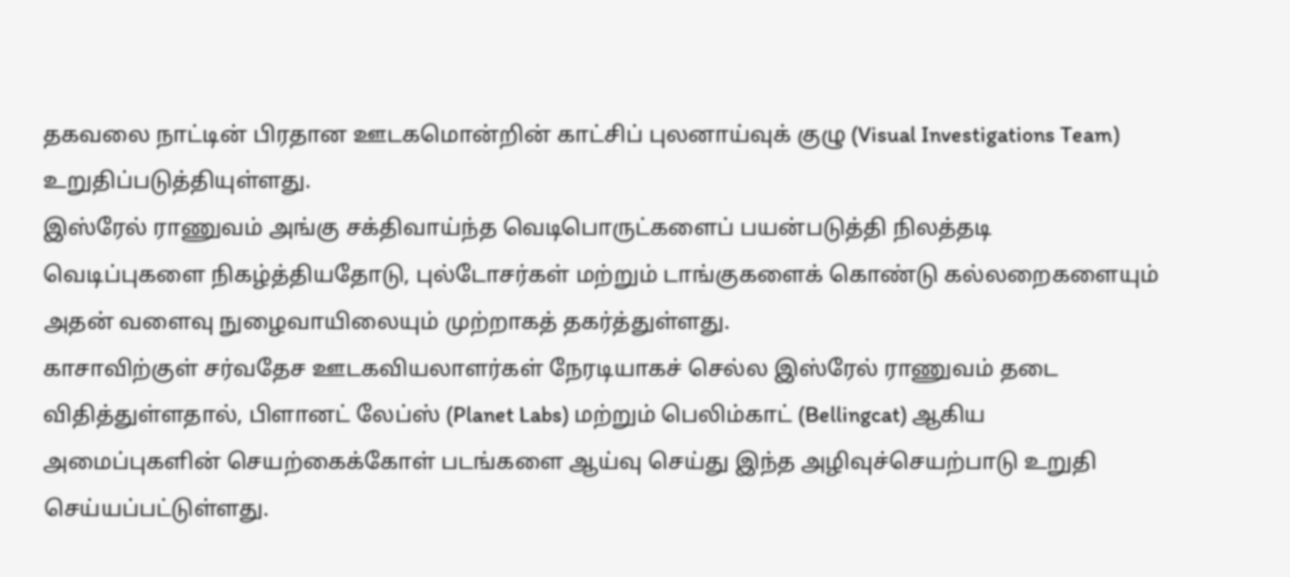தகவலை நாட்டின் பிரதான ஊடகமொன்றின் காட்சிப் புலனாய்வுக் குழு (Visual Investigations Team) உறுதிப்படுத்தியுள்ளது.
இஸ்ரேல் ராணுவம் அங்கு சக்திவாய்ந்த வெடிபொருட்களைப் பயன்படுத்தி நிலத்தடி வெடிப்புகளை நிகழ்த்தியதோடு, புல்டோசர்கள் மற்றும் டாங்குகளைக் கொண்டு கல்லறைகளையும் அதன் வளைவு நுழைவாயிலையும் முற்றாகத் தகர்த்துள்ளது.
காசாவிற்குள் சர்வதேச ஊடகவியலாளர்கள் நேரடியாகச் செல்ல இஸ்ரேல் ராணுவம் தடை விதித்துள்ளதால், பிளானட் லேப்ஸ் (Planet Labs) மற்றும் பெலிம்காட் (Bellingcat) ஆகிய அமைப்புகளின் செயற்கைக்கோள் படங்களை ஆய்வு செய்து இந்த அழிவுச்செயற்பாடு உறுதி செய்யப்பட்டுள்ளது.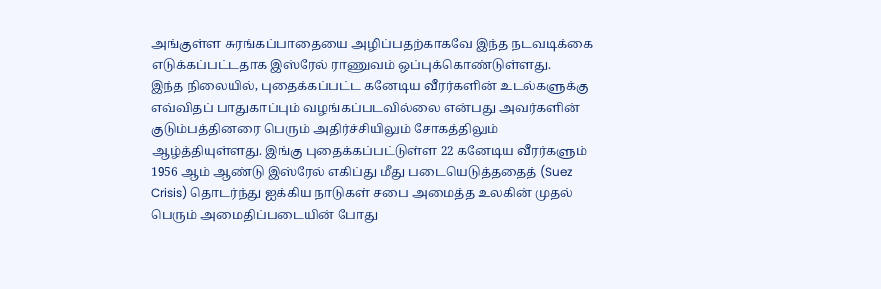அங்குள்ள சுரங்கப்பாதையை அழிப்பதற்காகவே இந்த நடவடிக்கை எடுக்கப்பட்டதாக இஸ்ரேல் ராணுவம் ஒப்புக்கொண்டுள்ளது.
இந்த நிலையில், புதைக்கப்பட்ட கனேடிய வீரர்களின் உடல்களுக்கு எவ்விதப் பாதுகாப்பும் வழங்கப்படவில்லை என்பது அவர்களின் குடும்பத்தினரை பெரும் அதிர்ச்சியிலும் சோகத்திலும் ஆழ்த்தியுள்ளது. இங்கு புதைக்கப்பட்டுள்ள 22 கனேடிய வீரர்களும் 1956 ஆம் ஆண்டு இஸ்ரேல் எகிப்து மீது படையெடுத்ததைத் (Suez Crisis) தொடர்ந்து ஐக்கிய நாடுகள் சபை அமைத்த உலகின் முதல் பெரும் அமைதிப்படையின் போது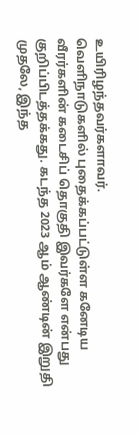உயிரிழந்தவர்களாவர்.
வெளிநாடுகளில் புதைக்கப்பட்டுள்ள கனேடிய வீரர்களின் கடைசிப் தொகுதி இவர்களே என்பது குறிப்பிடத்தக்கது. கடந்த 2023 ஆம் ஆண்டின் இறுதி முதலே, இந்த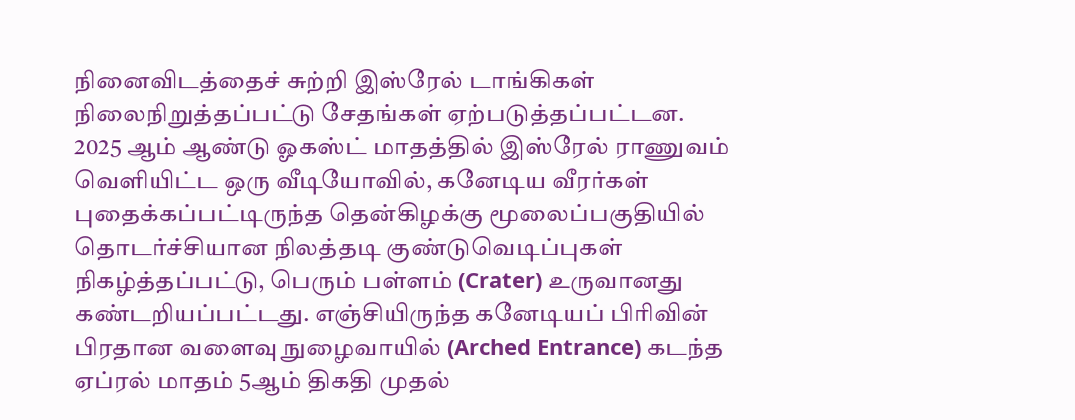நினைவிடத்தைச் சுற்றி இஸ்ரேல் டாங்கிகள் நிலைநிறுத்தப்பட்டு சேதங்கள் ஏற்படுத்தப்பட்டன.
2025 ஆம் ஆண்டு ஓகஸ்ட் மாதத்தில் இஸ்ரேல் ராணுவம் வெளியிட்ட ஒரு வீடியோவில், கனேடிய வீரர்கள் புதைக்கப்பட்டிருந்த தென்கிழக்கு மூலைப்பகுதியில் தொடர்ச்சியான நிலத்தடி குண்டுவெடிப்புகள் நிகழ்த்தப்பட்டு, பெரும் பள்ளம் (Crater) உருவானது கண்டறியப்பட்டது. எஞ்சியிருந்த கனேடியப் பிரிவின் பிரதான வளைவு நுழைவாயில் (Arched Entrance) கடந்த ஏப்ரல் மாதம் 5ஆம் திகதி முதல்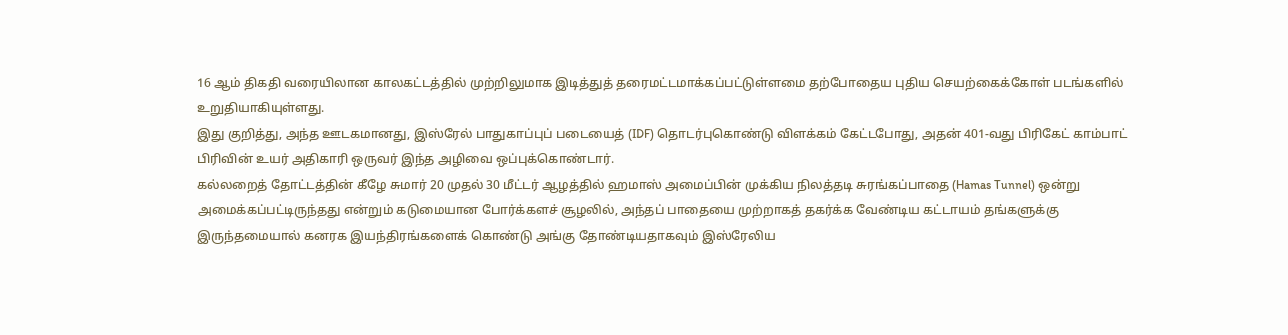16 ஆம் திகதி வரையிலான காலகட்டத்தில் முற்றிலுமாக இடித்துத் தரைமட்டமாக்கப்பட்டுள்ளமை தற்போதைய புதிய செயற்கைக்கோள் படங்களில் உறுதியாகியுள்ளது.
இது குறித்து, அந்த ஊடகமானது, இஸ்ரேல் பாதுகாப்புப் படையைத் (IDF) தொடர்புகொண்டு விளக்கம் கேட்டபோது, அதன் 401-வது பிரிகேட் காம்பாட் பிரிவின் உயர் அதிகாரி ஒருவர் இந்த அழிவை ஒப்புக்கொண்டார்.
கல்லறைத் தோட்டத்தின் கீழே சுமார் 20 முதல் 30 மீட்டர் ஆழத்தில் ஹமாஸ் அமைப்பின் முக்கிய நிலத்தடி சுரங்கப்பாதை (Hamas Tunnel) ஒன்று அமைக்கப்பட்டிருந்தது என்றும் கடுமையான போர்க்களச் சூழலில், அந்தப் பாதையை முற்றாகத் தகர்க்க வேண்டிய கட்டாயம் தங்களுக்கு இருந்தமையால் கனரக இயந்திரங்களைக் கொண்டு அங்கு தோண்டியதாகவும் இஸ்ரேலிய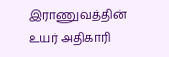இராணுவத்தின் உயர் அதிகாரி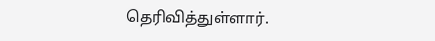தெரிவித்துள்ளார்.